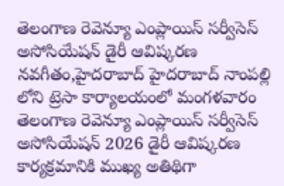తెలంగాణ రెవెన్యూ ఎంప్లాయిస్ సర్వీసెస్ అసోసియేషన్ డైరీ ఆవిష్కరణ
నవగీతం,హైదరాబాద్ హైదరాబాద్ నాంపల్లి లోని ట్రెసా కార్యాలయంలో మంగళవారం తెలంగాణ రెవెన్యూ ఎంప్లాయిస్ సర్వీసెస్ అసోసియేషన్ 2026 డైరీ ఆవిష్కరణ కార్యక్రమానికి ముఖ్య అతిథిగా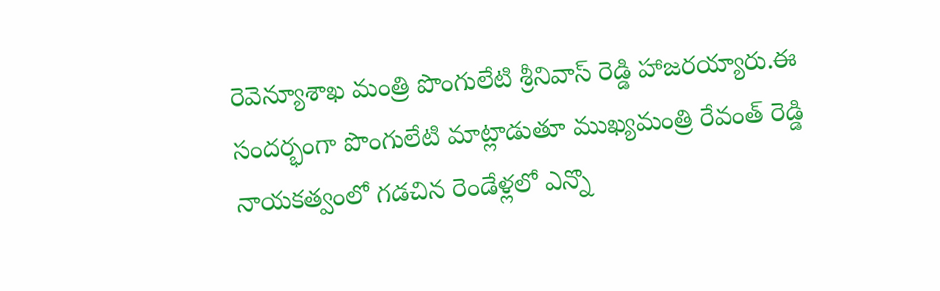రెవెన్యూశాఖ మంత్రి పొంగులేటి శ్రీనివాస్ రెడ్డి హాజరయ్యారు.ఈ సందర్భంగా పొంగులేటి మాట్లాడుతూ ముఖ్యమంత్రి రేవంత్ రెడ్డి నాయకత్వంలో గడచిన రెండేళ్లలో ఎన్నొ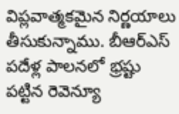విప్లవాత్మకమైన నిర్ణయాలు తీసుకున్నాము. బీఆర్ఎస్ పదేళ్ల పాలనలో భ్రష్టు పట్టిన రెవెన్యూ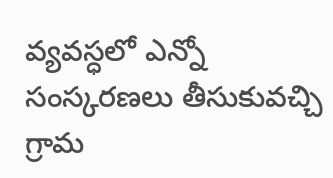వ్యవస్ధలో ఎన్నో సంస్కరణలు తీసుకువచ్చి గ్రామ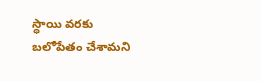స్ధాయి వరకు బలోపేతం చేశామని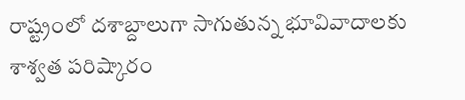రాష్ట్రంలో దశాబ్దాలుగా సాగుతున్న భూవివాదాలకు శాశ్వత పరిష్కారం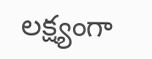లక్ష్యంగా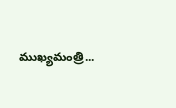ముఖ్యమంత్రి...